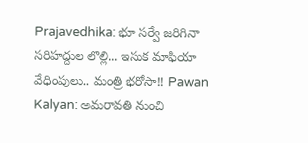Prajavedhika: భూ సర్వే జరిగినా సరిహద్దుల లొల్లి... ఇసుక మాఫియా వేధింపులు.. మంత్రి భరోసా!! Pawan Kalyan: అమరావతి నుంచి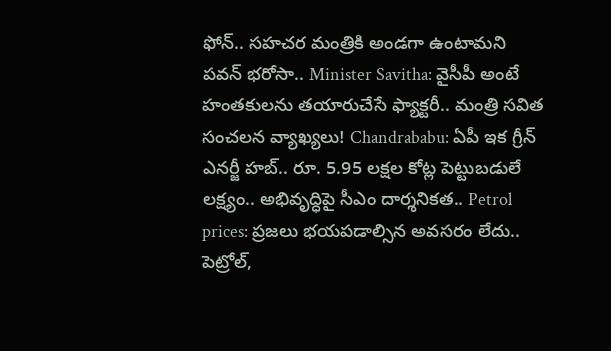ఫోన్.. సహచర మంత్రికి అండగా ఉంటామని పవన్ భరోసా.. Minister Savitha: వైసీపీ అంటే హంతకులను తయారుచేసే ఫ్యాక్టరీ.. మంత్రి సవిత సంచలన వ్యాఖ్యలు! Chandrababu: ఏపీ ఇక గ్రీన్ ఎనర్జీ హబ్.. రూ. 5.95 లక్షల కోట్ల పెట్టుబడులే లక్ష్యం.. అభివృద్ధిపై సీఎం దార్శనికత.. Petrol prices: ప్రజలు భయపడాల్సిన అవసరం లేదు.. పెట్రోల్,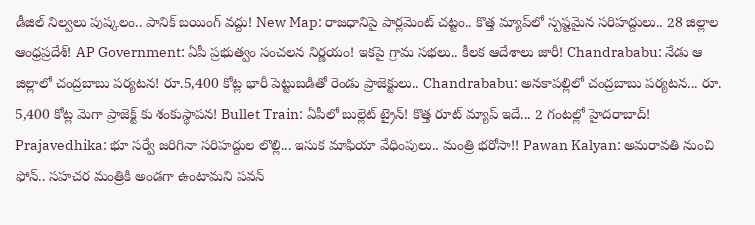డీజిల్ నిల్వలు పుష్కలం.. పానిక్ బయింగ్ వద్దు! New Map: రాజధానిపై పార్లమెంట్ చట్టం.. కొత్త మ్యాప్‌లో స్పష్టమైన సరిహద్దులు.. 28 జిల్లాల ఆంధ్రప్రదేశ్! AP Government: ఏపీ ప్రభుత్వం సంచలన నిర్ణయం! ఇకపై గ్రామ సభలు.. కీలక ఆదేశాలు జారీ! Chandrababu: నేడు ఆ జిల్లాలో చంద్రబాబు పర్యటన! రూ.5,400 కోట్ల భారీ పెట్టుబడితో రెండు ప్రాజెక్టులు.. Chandrababu: అనకాపల్లిలో చంద్రబాబు పర్యటన... రూ. 5,400 కోట్ల మెగా ప్రాజెక్ట్ కు శంకుస్థాపన! Bullet Train: ఏపీలో బుల్లెట్ ట్రైన్! కొత్త రూట్ మ్యాప్ ఇదే... 2 గంటల్లో హైదరాబాద్! Prajavedhika: భూ సర్వే జరిగినా సరిహద్దుల లొల్లి... ఇసుక మాఫియా వేధింపులు.. మంత్రి భరోసా!! Pawan Kalyan: అమరావతి నుంచి ఫోన్.. సహచర మంత్రికి అండగా ఉంటామని పవన్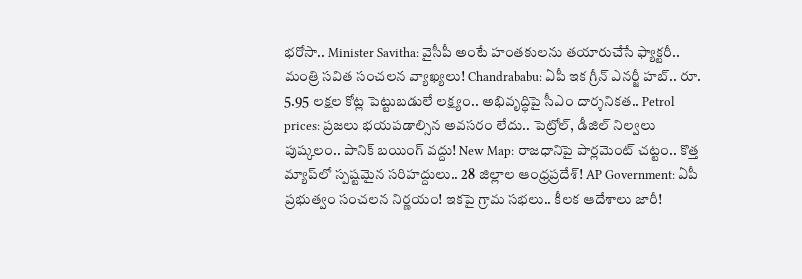భరోసా.. Minister Savitha: వైసీపీ అంటే హంతకులను తయారుచేసే ఫ్యాక్టరీ.. మంత్రి సవిత సంచలన వ్యాఖ్యలు! Chandrababu: ఏపీ ఇక గ్రీన్ ఎనర్జీ హబ్.. రూ. 5.95 లక్షల కోట్ల పెట్టుబడులే లక్ష్యం.. అభివృద్ధిపై సీఎం దార్శనికత.. Petrol prices: ప్రజలు భయపడాల్సిన అవసరం లేదు.. పెట్రోల్, డీజిల్ నిల్వలు పుష్కలం.. పానిక్ బయింగ్ వద్దు! New Map: రాజధానిపై పార్లమెంట్ చట్టం.. కొత్త మ్యాప్‌లో స్పష్టమైన సరిహద్దులు.. 28 జిల్లాల ఆంధ్రప్రదేశ్! AP Government: ఏపీ ప్రభుత్వం సంచలన నిర్ణయం! ఇకపై గ్రామ సభలు.. కీలక ఆదేశాలు జారీ!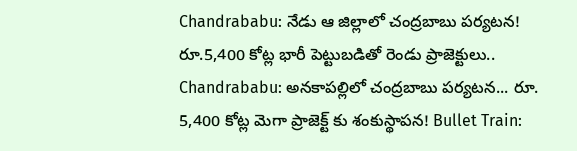Chandrababu: నేడు ఆ జిల్లాలో చంద్రబాబు పర్యటన! రూ.5,400 కోట్ల భారీ పెట్టుబడితో రెండు ప్రాజెక్టులు.. Chandrababu: అనకాపల్లిలో చంద్రబాబు పర్యటన... రూ. 5,400 కోట్ల మెగా ప్రాజెక్ట్ కు శంకుస్థాపన! Bullet Train: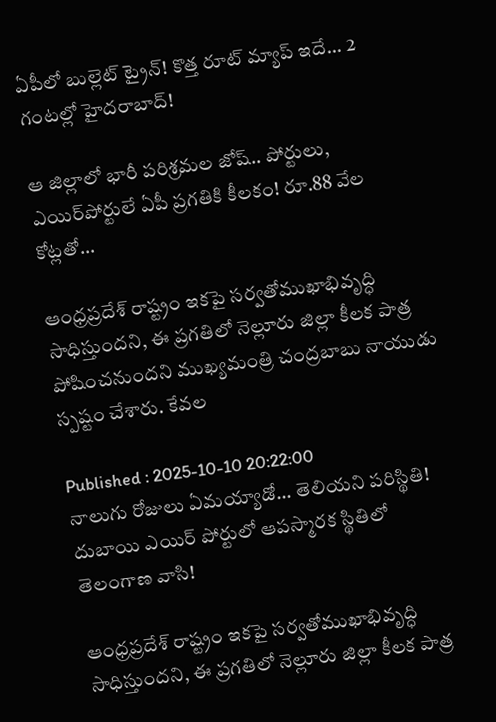ఏపీలో బుల్లెట్ ట్రైన్! కొత్త రూట్ మ్యాప్ ఇదే... 2 గంటల్లో హైదరాబాద్!

ఆ జిల్లాలో భారీ పరిశ్రమల జోష్.. పోర్టులు, ఎయిర్‌పోర్టులే ఏపీ ప్రగతికి కీలకం! రూ.88 వేల కోట్లతో...

ఆంధ్రప్రదేశ్ రాష్ట్రం ఇకపై సర్వతోముఖాభివృద్ధి సాధిస్తుందని, ఈ ప్రగతిలో నెల్లూరు జిల్లా కీలక పాత్ర పోషించనుందని ముఖ్యమంత్రి చంద్రబాబు నాయుడు స్పష్టం చేశారు. కేవల

Published : 2025-10-10 20:22:00
నాలుగు రోజులు ఏమయ్యాడో... తెలియని పరిస్థితి! దుబాయి ఎయిర్ పోర్టులో ఆపస్మారక స్థితిలో తెలంగాణ వాసి!

ఆంధ్రప్రదేశ్ రాష్ట్రం ఇకపై సర్వతోముఖాభివృద్ధి సాధిస్తుందని, ఈ ప్రగతిలో నెల్లూరు జిల్లా కీలక పాత్ర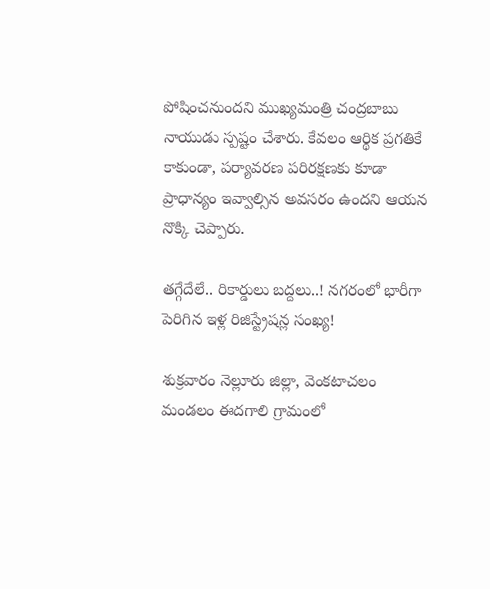పోషించనుందని ముఖ్యమంత్రి చంద్రబాబు నాయుడు స్పష్టం చేశారు. కేవలం ఆర్థిక ప్రగతికే కాకుండా, పర్యావరణ పరిరక్షణకు కూడా ప్రాధాన్యం ఇవ్వాల్సిన అవసరం ఉందని ఆయన నొక్కి చెప్పారు.

తగ్గేదేలే.. రికార్డులు బద్దలు..! నగరంలో భారీగా పెరిగిన ఇళ్ల రిజిస్ట్రేషన్ల సంఖ్య!

శుక్రవారం నెల్లూరు జిల్లా, వెంకటాచలం మండలం ఈదగాలి గ్రామంలో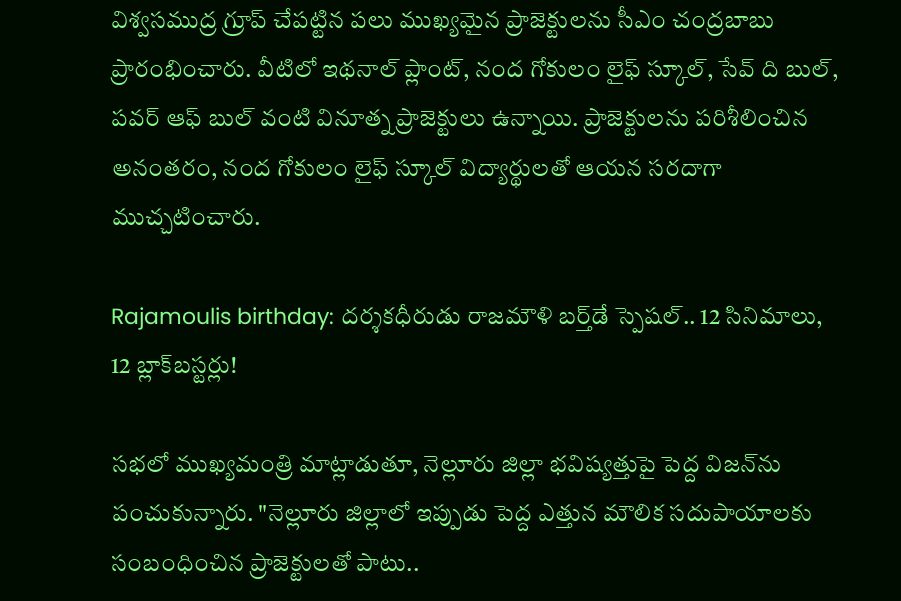విశ్వసముద్ర గ్రూప్ చేపట్టిన పలు ముఖ్యమైన ప్రాజెక్టులను సీఎం చంద్రబాబు ప్రారంభించారు. వీటిలో ఇథనాల్ ప్లాంట్, నంద గోకులం లైఫ్ స్కూల్, సేవ్ ది బుల్, పవర్ ఆఫ్ బుల్ వంటి వినూత్న ప్రాజెక్టులు ఉన్నాయి. ప్రాజెక్టులను పరిశీలించిన అనంతరం, నంద గోకులం లైఫ్ స్కూల్ విద్యార్థులతో ఆయన సరదాగా ముచ్చటించారు.

Rajamoulis birthday: దర్శకధీరుడు రాజమౌళి బర్త్‌డే స్పెషల్.. 12 సినిమాలు, 12 బ్లాక్‌బస్టర్లు!

సభలో ముఖ్యమంత్రి మాట్లాడుతూ, నెల్లూరు జిల్లా భవిష్యత్తుపై పెద్ద విజన్‌ను పంచుకున్నారు. "నెల్లూరు జిల్లాలో ఇప్పుడు పెద్ద ఎత్తున మౌలిక సదుపాయాలకు సంబంధించిన ప్రాజెక్టులతో పాటు..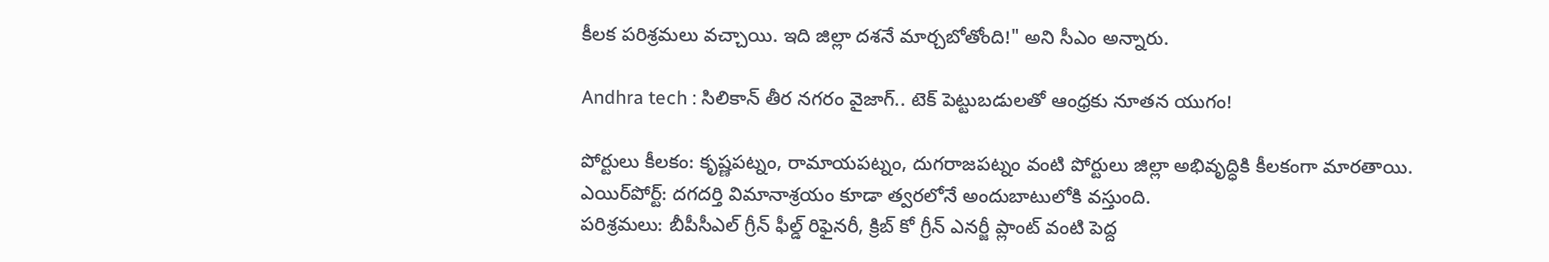కీలక పరిశ్రమలు వచ్చాయి. ఇది జిల్లా దశనే మార్చబోతోంది!" అని సీఎం అన్నారు.

Andhra tech : సిలికాన్ తీర నగరం వైజాగ్.. టెక్ పెట్టుబడులతో ఆంధ్రకు నూతన యుగం!

పోర్టులు కీలకం: కృష్ణపట్నం, రామాయపట్నం, దుగరాజపట్నం వంటి పోర్టులు జిల్లా అభివృద్ధికి కీలకంగా మారతాయి.
ఎయిర్‌పోర్ట్: దగదర్తి విమానాశ్రయం కూడా త్వరలోనే అందుబాటులోకి వస్తుంది.
పరిశ్రమలు: బీపీసీఎల్ గ్రీన్ ఫీల్డ్ రిఫైనరీ, క్రిబ్ కో గ్రీన్ ఎనర్జీ ప్లాంట్ వంటి పెద్ద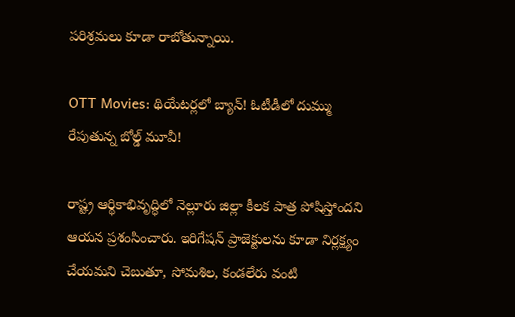పరిశ్రమలు కూడా రాబోతున్నాయి.

OTT Movies: థియేటర్లలో బ్యాన్! ఓటీడీలో దుమ్ము రేపుతున్న బోల్డ్ మూవీ!

రాష్ట్ర ఆర్థికాభివృద్ధిలో నెల్లూరు జిల్లా కీలక పాత్ర పోషిస్తోందని ఆయన ప్రశంసించారు. ఇరిగేషన్ ప్రాజెక్టులను కూడా నిర్లక్ష్యం చేయమని చెబుతూ, సోమశిల, కండలేరు వంటి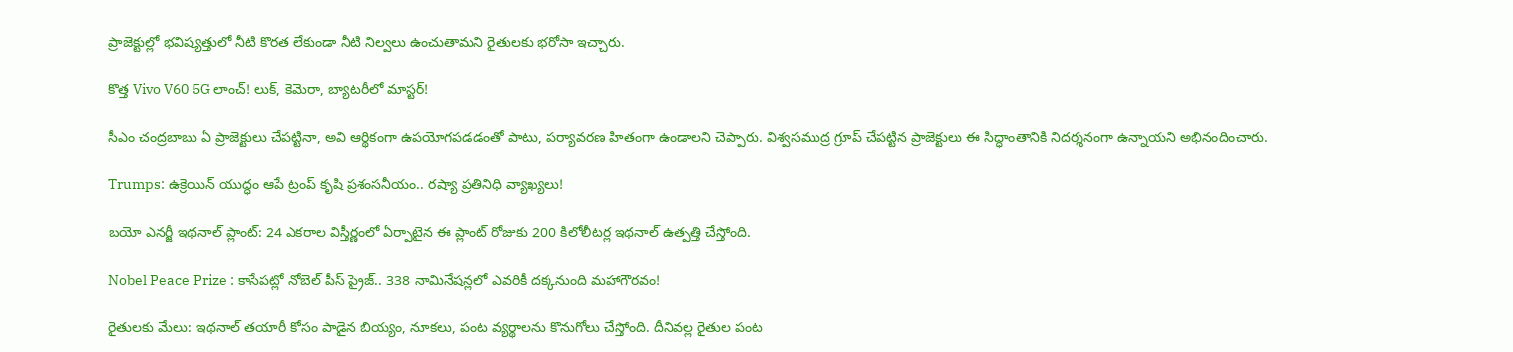ప్రాజెక్టుల్లో భవిష్యత్తులో నీటి కొరత లేకుండా నీటి నిల్వలు ఉంచుతామని రైతులకు భరోసా ఇచ్చారు.

కొత్త Vivo V60 5G లాంచ్! లుక్, కెమెరా, బ్యాటరీలో మాస్టర్!

సీఎం చంద్రబాబు ఏ ప్రాజెక్టులు చేపట్టినా, అవి ఆర్థికంగా ఉపయోగపడడంతో పాటు, పర్యావరణ హితంగా ఉండాలని చెప్పారు. విశ్వసముద్ర గ్రూప్ చేపట్టిన ప్రాజెక్టులు ఈ సిద్ధాంతానికి నిదర్శనంగా ఉన్నాయని అభినందించారు.

Trumps: ఉక్రెయిన్ యుద్ధం ఆపే ట్రంప్ కృషి ప్రశంసనీయం.. రష్యా ప్రతినిధి వ్యాఖ్యలు!

బయో ఎనర్జీ ఇథనాల్ ప్లాంట్: 24 ఎకరాల విస్తీర్ణంలో ఏర్పాటైన ఈ ప్లాంట్ రోజుకు 200 కిలోలీటర్ల ఇథనాల్ ఉత్పత్తి చేస్తోంది.

Nobel Peace Prize : కాసేపట్లో నోబెల్ పీస్ ప్రైజ్.. 338 నామినేషన్లలో ఎవరికీ దక్కనుంది మహాగౌరవం!

రైతులకు మేలు: ఇథనాల్ తయారీ కోసం పాడైన బియ్యం, నూకలు, పంట వ్యర్థాలను కొనుగోలు చేస్తోంది. దీనివల్ల రైతుల పంట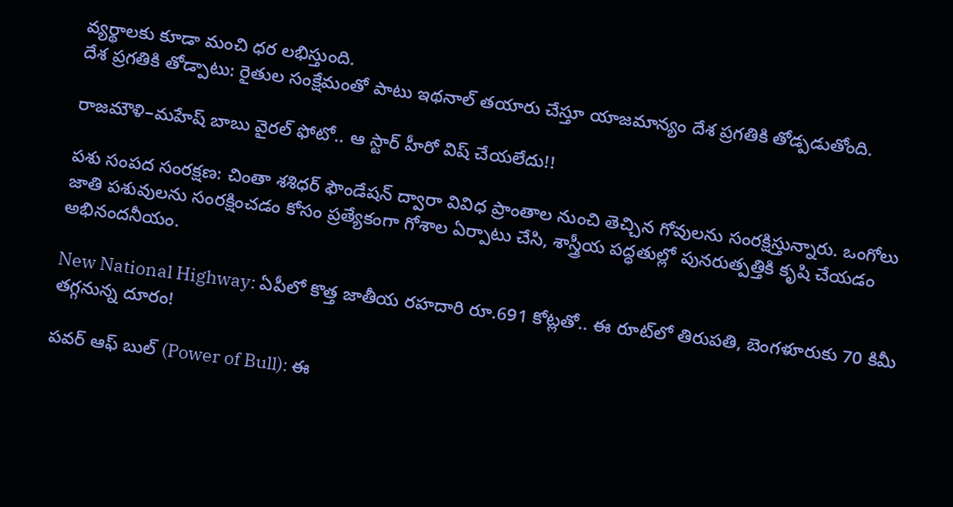వ్యర్థాలకు కూడా మంచి ధర లభిస్తుంది.
దేశ ప్రగతికి తోడ్పాటు: రైతుల సంక్షేమంతో పాటు ఇథనాల్ తయారు చేస్తూ యాజమాన్యం దేశ ప్రగతికి తోడ్పడుతోంది.

రాజమౌళి–మహేష్ బాబు వైరల్ ఫోటో.. ఆ స్టార్ హీరో విష్ చేయలేదు!!

పశు సంపద సంరక్షణ: చింతా శశిధర్ ఫౌండేషన్ ద్వారా వివిధ ప్రాంతాల నుంచి తెచ్చిన గోవులను సంరక్షిస్తున్నారు. ఒంగోలు జాతి పశువులను సంరక్షించడం కోసం ప్రత్యేకంగా గోశాల ఏర్పాటు చేసి, శాస్త్రీయ పద్ధతుల్లో పునరుత్పత్తికి కృషి చేయడం అభినందనీయం.

New National Highway: ఏపీలో కొత్త జాతీయ రహదారి రూ.691 కోట్లతో.. ఈ రూట్‌లో తిరుపతి, బెంగళూరుకు 70 కిమీ తగ్గనున్న దూరం!

పవర్ ఆఫ్ బుల్ (Power of Bull): ఈ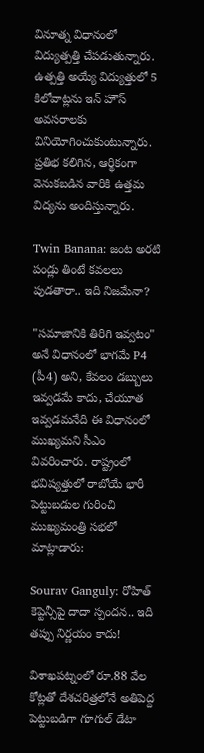వినూత్న విధానంలో విద్యుత్పత్తి చేపడుతున్నారు. ఉత్పత్తి అయ్యే విద్యుత్తులో 5 కిలోవాట్లను ఇన్ హౌస్ అవసరాలకు వినియోగించుకుంటున్నారు. ప్రతిభ కలిగిన, ఆర్థికంగా వెనుకబడిన వారికి ఉత్తమ విద్యను అందిస్తున్నారు.

Twin Banana: జంట అరటి పండ్లు తింటే కవలలు పుడతారా.. ఇది నిజమేనా?

"సమాజానికి తిరిగి ఇవ్వటం" అనే విధానంలో భాగమే P4 (పీ4) అని, కేవలం డబ్బులు ఇవ్వడమే కాదు, చేయూత ఇవ్వడమనేది ఈ విధానంలో ముఖ్యమని సీఎం వివరించారు. రాష్ట్రంలో భవిష్యత్తులో రాబోయే భారీ పెట్టుబడుల గురించి ముఖ్యమంత్రి సభలో మాట్లాడారు:

Sourav Ganguly: రోహిత్ కెప్టెన్సీపై దాదా స్పందన.. ఇది తప్పు నిర్ణయం కాదు!

విశాఖపట్నంలో రూ.88 వేల కోట్లతో దేశచరిత్రలోనే అతిపెద్ద పెట్టుబడిగా గూగుల్ డేటా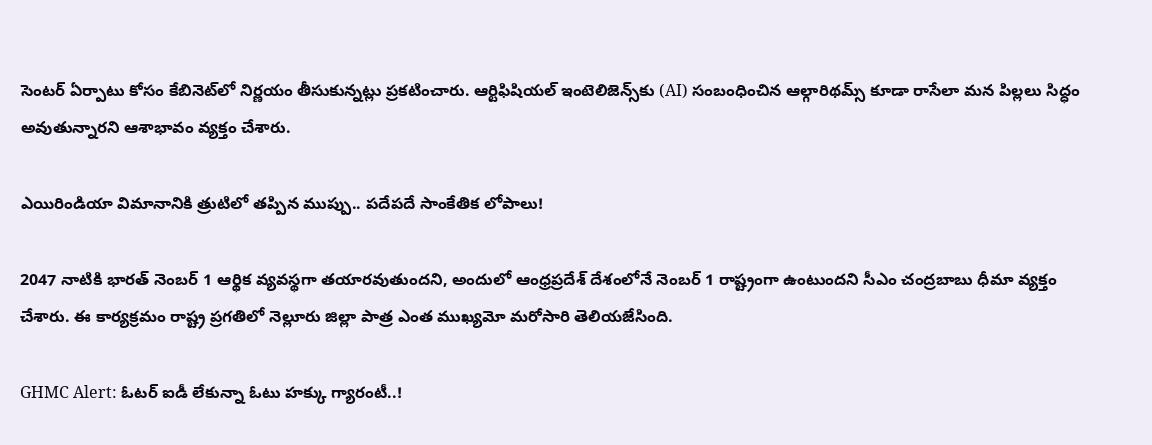సెంటర్ ఏర్పాటు కోసం కేబినెట్‌లో నిర్ణయం తీసుకున్నట్లు ప్రకటించారు. ఆర్టిఫిషియల్ ఇంటెలిజెన్స్‌కు (AI) సంబంధించిన ఆల్గారిథమ్స్ కూడా రాసేలా మన పిల్లలు సిద్ధం అవుతున్నారని ఆశాభావం వ్యక్తం చేశారు.

ఎయిరిండియా విమానానికి త్రుటిలో తప్పిన ముప్పు.. పదేపదే సాంకేతిక లోపాలు!

2047 నాటికి భారత్ నెంబర్ 1 ఆర్థిక వ్యవస్థగా తయారవుతుందని, అందులో ఆంధ్రప్రదేశ్ దేశంలోనే నెంబర్ 1 రాష్ట్రంగా ఉంటుందని సీఎం చంద్రబాబు ధీమా వ్యక్తం చేశారు. ఈ కార్యక్రమం రాష్ట్ర ప్రగతిలో నెల్లూరు జిల్లా పాత్ర ఎంత ముఖ్యమో మరోసారి తెలియజేసింది.

GHMC Alert: ఓటర్ ఐడీ లేకున్నా ఓటు హక్కు గ్యారంటీ..!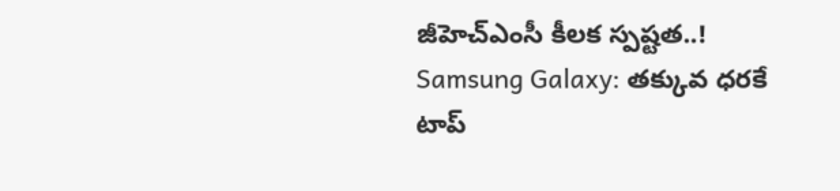జీహెచ్ఎంసీ కీలక స్పష్టత..!
Samsung Galaxy: తక్కువ ధరకే టాప్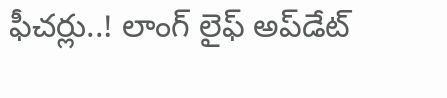ఫీచర్లు..! లాంగ్ లైఫ్ అప్‌డేట్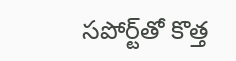సపోర్ట్‌తో కొత్త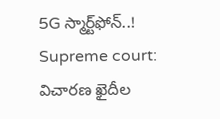5G స్మార్ట్‌ఫోన్..!
Supreme court: విచారణ ఖైదీల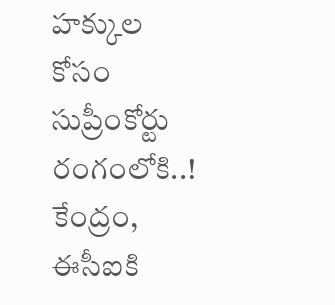హక్కుల కోసం సుప్రీంకోర్టు రంగంలోకి..! కేంద్రం, ఈసీఐకి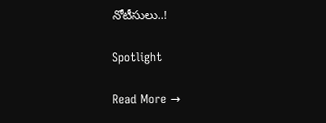నోటీసులు..!

Spotlight

Read More →